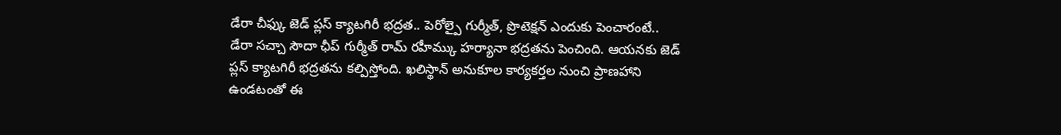డేరా చీఫ్కు జెడ్ ప్లస్ క్యాటగిరీ భద్రత.. పెరోల్పై గుర్మీత్, ప్రొటెక్షన్ ఎందుకు పెంచారంటే..
డేరా సచ్చా సౌదా ఛీప్ గుర్మీత్ రామ్ రహీమ్కు హర్యానా భద్రతను పెంచింది. ఆయనకు జెడ్ ప్లస్ క్యాటగిరీ భద్రతను కల్పిస్తోంది. ఖలిస్థాన్ అనుకూల కార్యకర్తల నుంచి ప్రాణహాని ఉండటంతో ఈ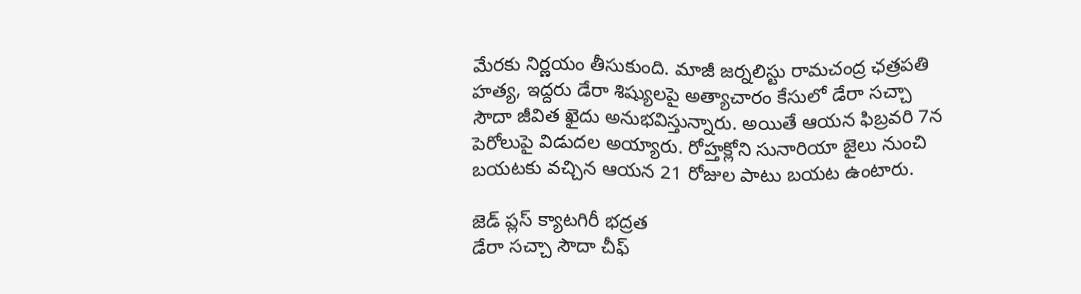మేరకు నిర్ణయం తీసుకుంది. మాజీ జర్నలిస్టు రామచంద్ర ఛత్రపతి హత్య, ఇద్దరు డేరా శిష్యులపై అత్యాచారం కేసులో డేరా సచ్చా సౌదా జీవిత ఖైదు అనుభవిస్తున్నారు. అయితే ఆయన ఫిబ్రవరి 7న పెరోలుపై విడుదల అయ్యారు. రోహ్తక్లోని సునారియా జైలు నుంచి బయటకు వచ్చిన ఆయన 21 రోజుల పాటు బయట ఉంటారు.

జెడ్ ప్లస్ క్యాటగిరీ భద్రత
డేరా సచ్చా సౌదా చీఫ్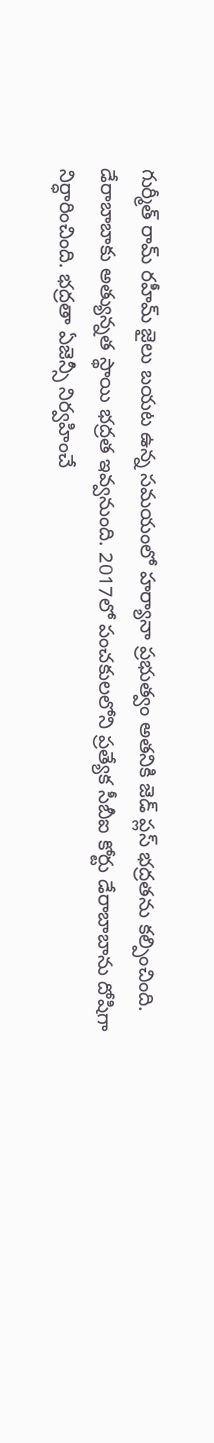గుర్మీత్ రామ్ రహీమ్ జైలు బయట ఉన్న సమయంలో హర్యానా ప్రభుత్వం అతనికి జెడ్ ప్లస్ భద్రతను కల్పించింది. డేరాబాబాకు అత్యున్నత స్థాయి భద్రత ఇవ్వనుంది. 2017లో పంచకులలోని ప్రత్యేక సీబీఐ కోర్టు డేరాబాబాను దోషిగా నిర్ధారించింది. భద్రతా ఏజెన్సీ నిర్వహించే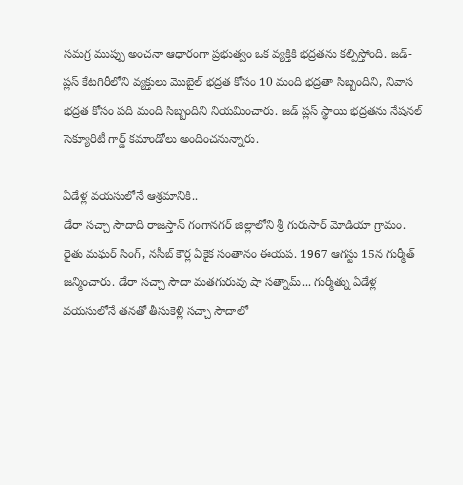సమగ్ర ముప్పు అంచనా ఆధారంగా ప్రభుత్వం ఒక వ్యక్తికి భద్రతను కల్పిస్తోంది. జడ్-ప్లస్ కేటగిరీలోని వ్యక్తులు మొబైల్ భద్రత కోసం 10 మంది భద్రతా సిబ్బందిని, నివాస భద్రత కోసం పది మంది సిబ్బందిని నియమించారు. జడ్ ప్లస్ స్థాయి భద్రతను నేషనల్ సెక్యూరిటీ గార్డ్ కమాండోలు అందించనున్నారు.

ఏడేళ్ల వయసులోనే ఆశ్రమానికి..
డేరా సచ్చా సౌదాది రాజస్తాన్ గంగానగర్ జిల్లాలోని శ్రీ గురుసార్ మోడియా గ్రామం. రైతు మఘర్ సింగ్, నసీబ్ కౌర్ల ఏకైక సంతానం ఈయప. 1967 ఆగస్టు 15న గుర్మీత్ జన్మించారు. డేరా సచ్చా సౌదా మతగురువు షా సత్నామ్... గుర్మీత్ను ఏడేళ్ల వయసులోనే తనతో తీసుకెళ్లి సచ్చా సౌదాలో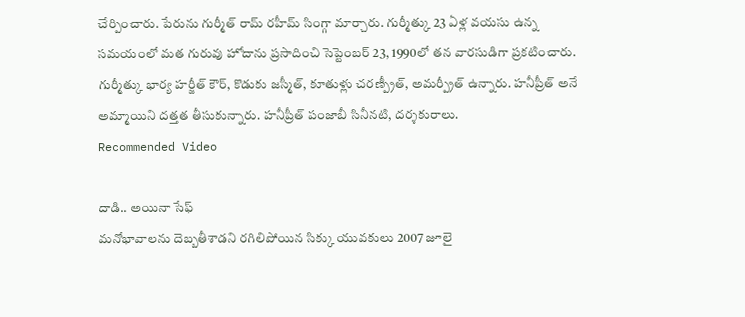చేర్పించారు. పేరును గుర్మీత్ రామ్ రహీమ్ సింగ్గా మార్చారు. గుర్మీత్కు 23 ఏళ్ల వయసు ఉన్న సమయంలో మత గురువు హోదాను ప్రసాదించి సెప్టెంబర్ 23, 1990లో తన వారసుడిగా ప్రకటించారు. గుర్మీత్కు భార్య హర్జీత్ కౌర్, కొడుకు జస్మీత్, కూతుళ్లు చరణ్ప్రీత్, అమర్ప్రీత్ ఉన్నారు. హనీప్రీత్ అనే అమ్మాయిని దత్తత తీసుకున్నారు. హనీప్రీత్ పంజాబీ సినీనటి, దర్శకురాలు.
Recommended Video

దాడి.. అయినా సేఫ్
మనోభావాలను దెబ్బతీశాడని రగిలిపోయిన సిక్కు యువకులు 2007 జూలై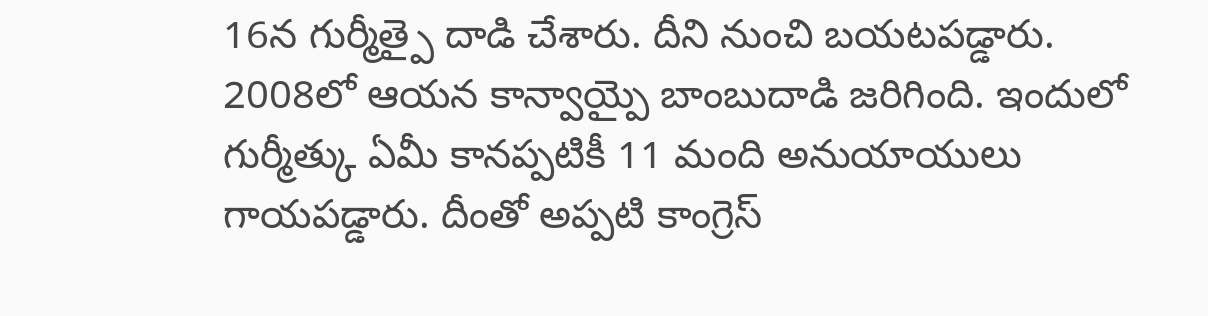16న గుర్మీత్పై దాడి చేశారు. దీని నుంచి బయటపడ్డారు. 2008లో ఆయన కాన్వాయ్పై బాంబుదాడి జరిగింది. ఇందులో గుర్మీత్కు ఏమీ కానప్పటికీ 11 మంది అనుయాయులు గాయపడ్డారు. దీంతో అప్పటి కాంగ్రెస్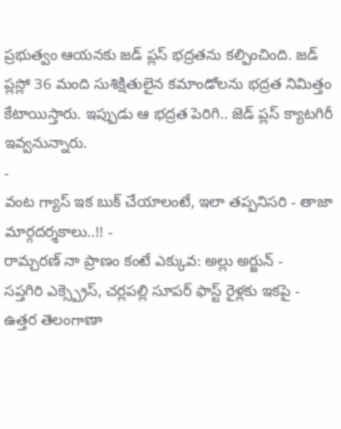ప్రభుత్వం ఆయనకు జడ్ ప్లస్ భద్రతను కల్పించింది. జడ్ ప్లస్లో 36 మంది సుశిక్షితులైన కమాండోలను భద్రత నిమిత్తం కేటాయిస్తారు. ఇప్పుడు ఆ భద్రత పెరిగి.. జెడ్ ప్లస్ క్యాటగిరీ ఇవ్వనున్నారు.
-
వంట గ్యాస్ ఇక బుక్ చేయాలంటే, ఇలా తప్పనిసరి - తాజా మార్గదర్శకాలు..!! -
రామ్చరణ్ నా ప్రాణం కంటే ఎక్కువ: అల్లు అర్జున్ -
సప్తగిరి ఎక్స్ప్రెస్, చర్లపల్లి సూపర్ ఫాస్ట్ రైళ్లకు ఇకపై -
ఉత్తర తెలంగాణా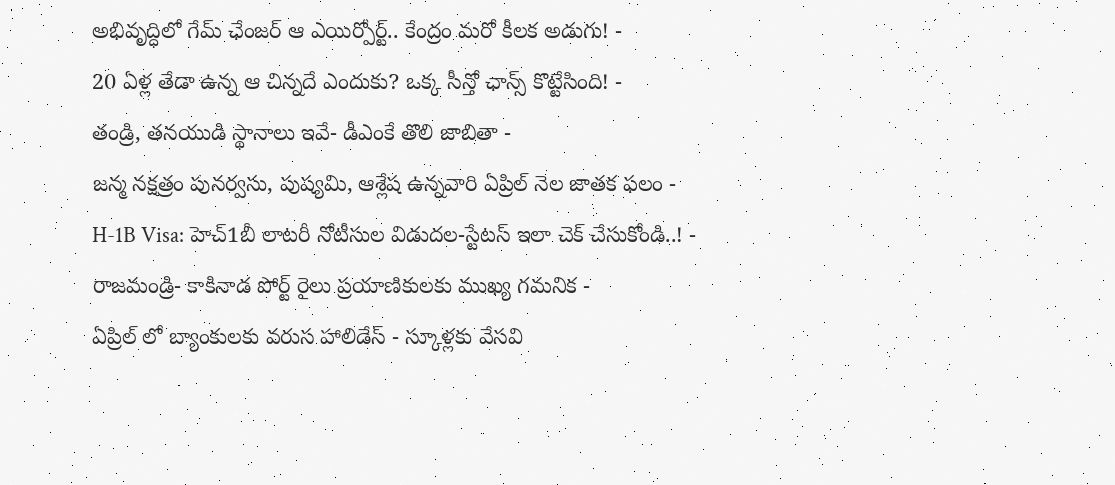అభివృద్ధిలో గేమ్ ఛేంజర్ ఆ ఎయిర్పోర్ట్.. కేంద్రం మరో కీలక అడుగు! -
20 ఏళ్ల తేడా ఉన్న ఆ చిన్నదే ఎందుకు? ఒక్క సీన్తో ఛాన్స్ కొట్టేసింది! -
తండ్రి, తనయుడి స్థానాలు ఇవే- డీఎంకే తొలి జాబితా -
జన్మ నక్షత్రం పునర్వసు, పుష్యమి, ఆశ్లేష ఉన్నవారి ఏప్రిల్ నెల జాతక ఫలం -
H-1B Visa: హెచ్1బీ లాటరీ నోటీసుల విడుదల-స్టేటస్ ఇలా చెక్ చేసుకోండి..! -
రాజమండ్రి- కాకినాడ పోర్ట్ రైలు ప్రయాణికులకు ముఖ్య గమనిక -
ఏప్రిల్ లో బ్యాంకులకు వరుస హాలిడేస్ - స్కూళ్లకు వేసవి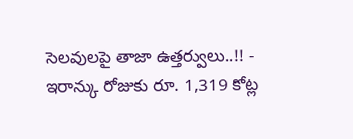సెలవులపై తాజా ఉత్తర్వులు..!! -
ఇరాన్కు రోజుకు రూ. 1,319 కోట్ల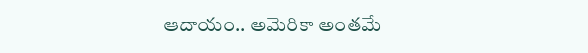ఆదాయం.. అమెరికా అంతమే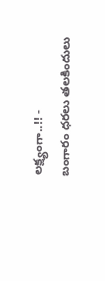లక్ష్యంగా..!! -
బంగారం ధరలు తలకిందులు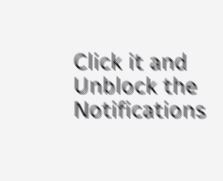Click it and Unblock the Notifications